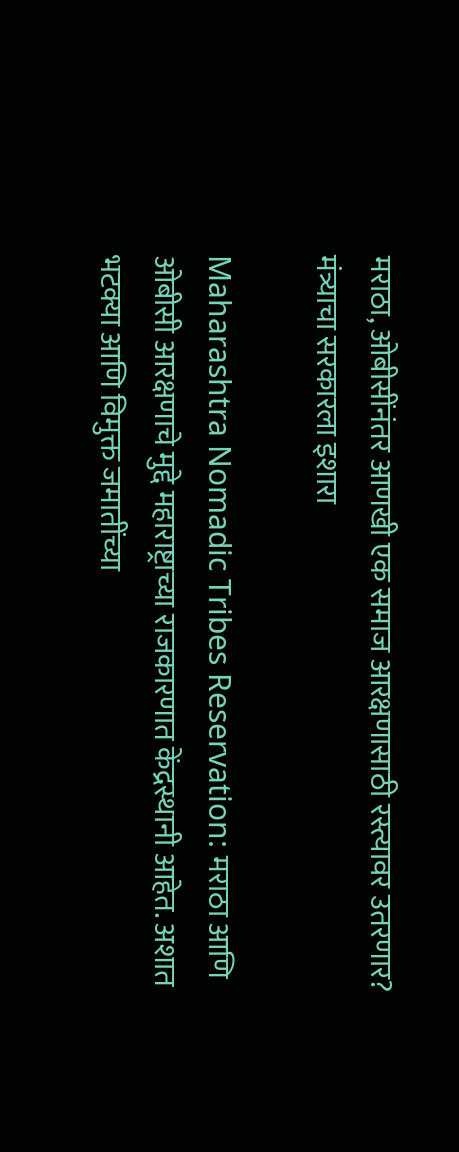मराठा, ओबीसींनंतर आणखी एक समाज आरक्षणासाठी रस्त्यावर उतरणार? मंत्र्याचा सरकारला इशारा

Maharashtra Nomadic Tribes Reservation: मराठा आणि ओबीसी आरक्षणाचे मुद्दे महाराष्ट्राच्या राजकारणात केंद्रस्थानी आहेत. अशात भटक्या आणि विमुक्त जमातींच्या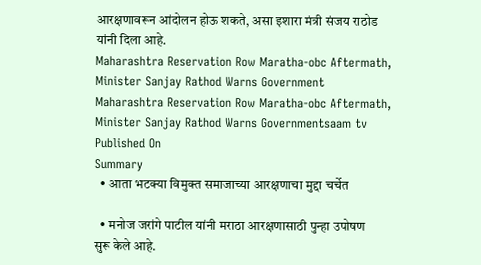आरक्षणावरून आंदोलन होऊ शकते, असा इशारा मंत्री संजय राठोड यांनी दिला आहे.
Maharashtra Reservation Row Maratha-obc Aftermath, Minister Sanjay Rathod Warns Government
Maharashtra Reservation Row Maratha-obc Aftermath, Minister Sanjay Rathod Warns Governmentsaam tv
Published On
Summary
  • आता भटक्या विमुक्त समाजाच्या आरक्षणाचा मुद्दा चर्चेत

  • मनोज जरांगे पाटील यांनी मराठा आरक्षणासाठी पुन्हा उपोषण सुरू केले आहे.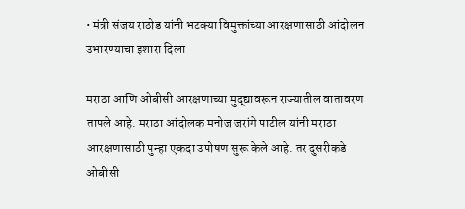• मंत्री संजय राठोड यांनी भटक्या विमुक्तांच्या आरक्षणासाठी आंदोलन उभारण्याचा इशारा दिला

मराठा आणि ओबीसी आरक्षणाच्या मुद्द्यावरून राज्यातील वातावरण तापले आहे. मराठा आंदोलक मनोज जरांगे पाटील यांनी मराठा आरक्षणासाठी पुन्हा एकदा उपोषण सुरू केले आहे. तर दुसरीकडे ओबीसी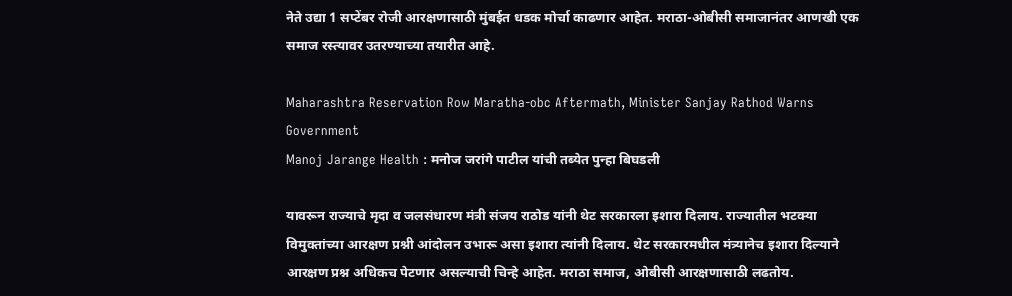नेते उद्या 1 सप्टेंबर रोजी आरक्षणासाठी मुंबईत धडक मोर्चा काढणार आहेत. मराठा-ओबीसी समाजानंतर आणखी एक समाज रस्त्यावर उतरण्याच्या तयारीत आहे.

Maharashtra Reservation Row Maratha-obc Aftermath, Minister Sanjay Rathod Warns Government
Manoj Jarange Health : मनोज जरांगे पाटील यांची तब्येत पुन्हा बिघडली

यावरून राज्याचे मृदा व जलसंधारण मंत्री संजय राठोड यांनी थेट सरकारला इशारा दिलाय. राज्यातील भटक्या विमुक्तांच्या आरक्षण प्रश्नी आंदोलन उभारू असा इशारा त्यांनी दिलाय. थेट सरकारमधील मंत्र्यानेच इशारा दिल्याने आरक्षण प्रश्न अधिकच पेटणार असल्याची चिन्हे आहेत. मराठा समाज, ओबीसी आरक्षणासाठी लढतोय.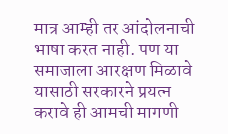मात्र आम्ही तर आंदोलनाची भाषा करत नाही. पण या समाजाला आरक्षण मिळावे यासाठी सरकारने प्रयत्न करावे ही आमची मागणी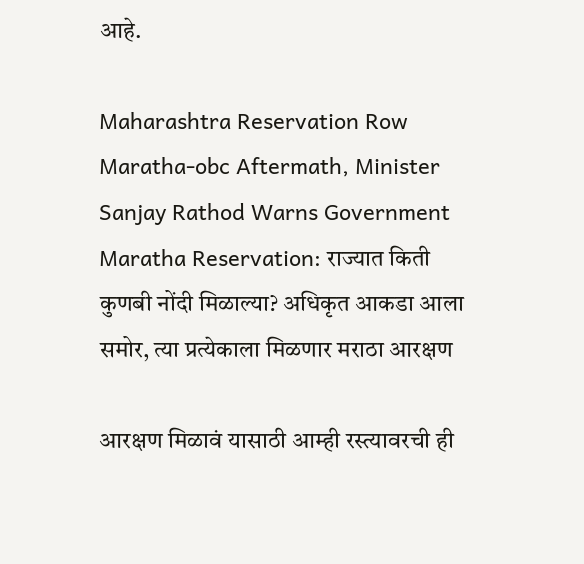आहे.

Maharashtra Reservation Row Maratha-obc Aftermath, Minister Sanjay Rathod Warns Government
Maratha Reservation: राज्यात किती कुणबी नोंदी मिळाल्या? अधिकृत आकडा आला समोर, त्या प्रत्येकाला मिळणार मराठा आरक्षण

आरक्षण मिळावं यासाठी आम्ही रस्त्यावरची ही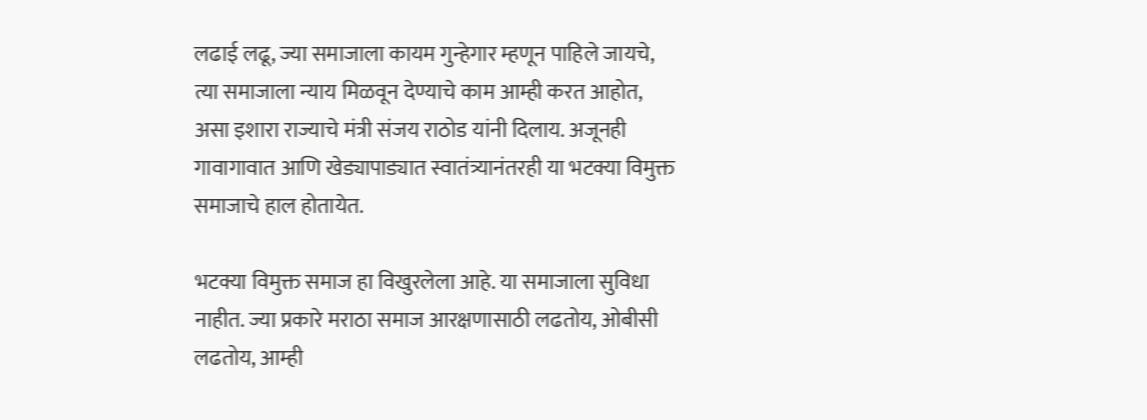लढाई लढू, ज्या समाजाला कायम गुन्हेगार म्हणून पाहिले जायचे, त्या समाजाला न्याय मिळवून देण्याचे काम आम्ही करत आहोत, असा इशारा राज्याचे मंत्री संजय राठोड यांनी दिलाय. अजूनही गावागावात आणि खेड्यापाड्यात स्वातंत्र्यानंतरही या भटक्या विमुक्त समाजाचे हाल होतायेत.

भटक्या विमुक्त समाज हा विखुरलेला आहे. या समाजाला सुविधा नाहीत. ज्या प्रकारे मराठा समाज आरक्षणासाठी लढतोय, ओबीसी लढतोय, आम्ही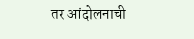तर आंदोलनाची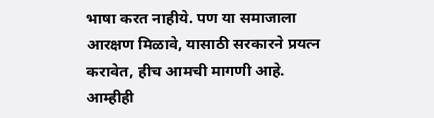भाषा करत नाहीये. पण या समाजाला आरक्षण मिळावे, यासाठी सरकारने प्रयत्न करावेत, हीच आमची मागणी आहे. आम्हीही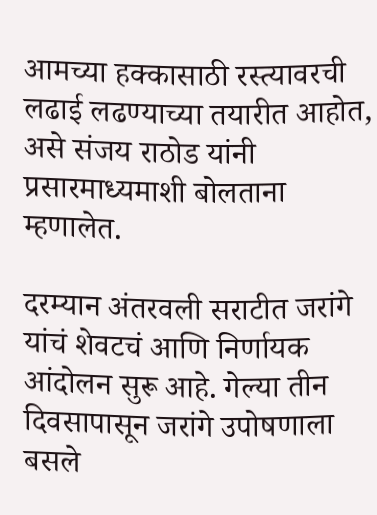आमच्या हक्कासाठी रस्त्यावरची लढाई लढण्याच्या तयारीत आहोत, असे संजय राठोड यांनी प्रसारमाध्यमाशी बोलताना म्हणालेत.

दरम्यान अंतरवली सराटीत जरांगे यांचं शेवटचं आणि निर्णायक आंदोलन सुरू आहे. गेल्या तीन दिवसापासून जरांगे उपोषणाला बसले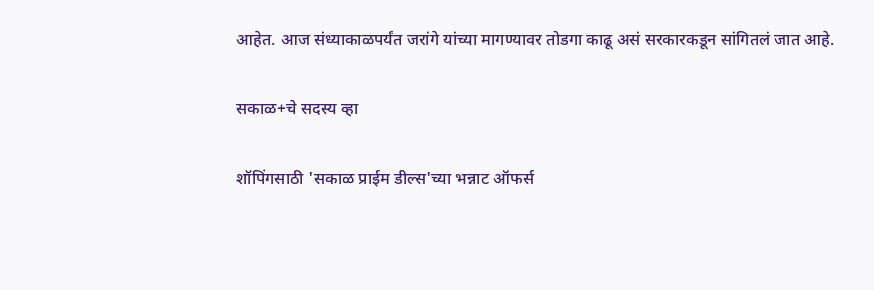आहेत. आज संध्याकाळपर्यंत जरांगे यांच्या मागण्यावर तोडगा काढू असं सरकारकडून सांगितलं जात आहे.

सकाळ+चे सदस्य व्हा

शॉपिंगसाठी 'सकाळ प्राईम डील्स'च्या भन्नाट ऑफर्स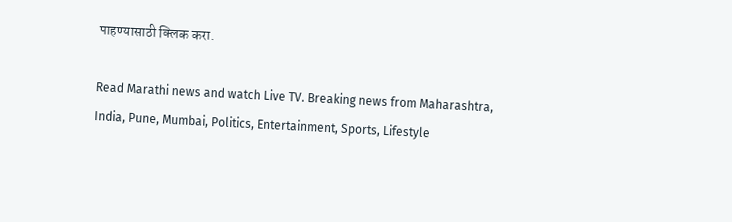पाहण्यासाठी क्लिक करा.

Read Marathi news and watch Live TV. Breaking news from Maharashtra, India, Pune, Mumbai, Politics, Entertainment, Sports, Lifestyle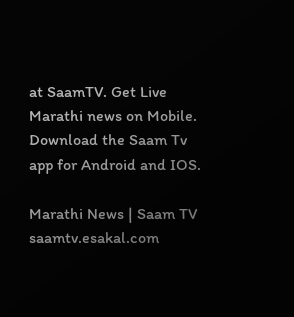at SaamTV. Get Live Marathi news on Mobile. Download the Saam Tv app for Android and IOS.

Marathi News | Saam TV
saamtv.esakal.com